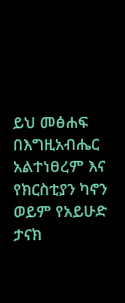ይህ መፅሐፍ በእግዚአብሔር አልተነፀረም እና የክርስቲያን ካኖን ወይም የአይሁድ ታናክ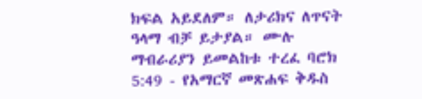ክፍል አይደለም። ለታሪክና ለጥናት ዓላማ ብቻ ይታያል። ሙሉ ማብራሪያን ይመልከቱ ተረፈ ባሮክ 5:49 - የአማርኛ መጽሐፍ ቅዱስ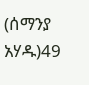(ሰማንያ አሃዱ)49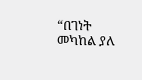“በገነት መካከል ያለ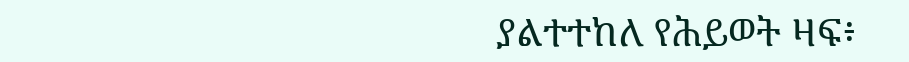ያልተተከለ የሕይወት ዛፍ፥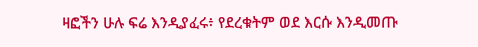ዛፎችን ሁሉ ፍሬ እንዲያፈሩ፥ የደረቁትም ወደ እርሱ እንዲመጡ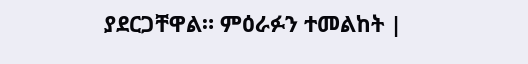ያደርጋቸዋል። ምዕራፉን ተመልከት |